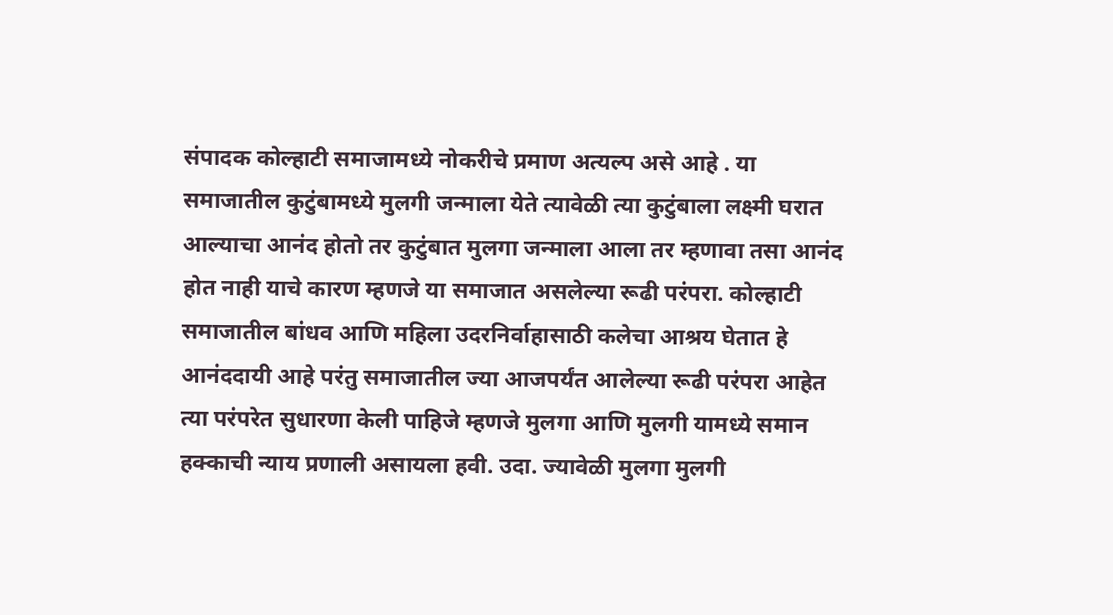संपादक कोल्हाटी समाजामध्ये नोकरीचे प्रमाण अत्यल्प असे आहे . या समाजातील कुटुंबामध्ये मुलगी जन्माला येते त्यावेळी त्या कुटुंबाला लक्ष्मी घरात आल्याचा आनंद होतो तर कुटुंबात मुलगा जन्माला आला तर म्हणावा तसा आनंद होत नाही याचे कारण म्हणजे या समाजात असलेल्या रूढी परंपरा. कोल्हाटी समाजातील बांधव आणि महिला उदरनिर्वाहासाठी कलेचा आश्रय घेतात हे आनंददायी आहे परंतु समाजातील ज्या आजपर्यंत आलेल्या रूढी परंपरा आहेत त्या परंपरेत सुधारणा केली पाहिजे म्हणजे मुलगा आणि मुलगी यामध्ये समान हक्काची न्याय प्रणाली असायला हवी. उदा. ज्यावेळी मुलगा मुलगी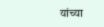यांच्या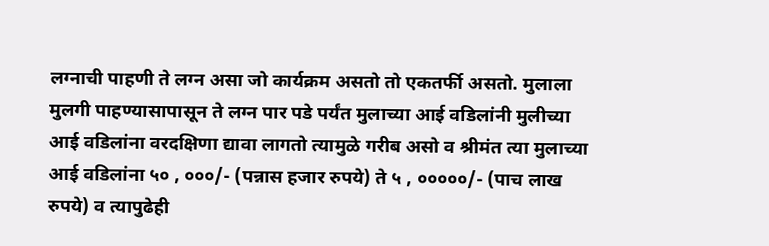लग्नाची पाहणी ते लग्न असा जो कार्यक्रम असतो तो एकतर्फी असतो. मुलाला मुलगी पाहण्यासापासून ते लग्न पार पडे पर्यंत मुलाच्या आई वडिलांनी मुलीच्या आई वडिलांना वरदक्षिणा द्यावा लागतो त्यामुळे गरीब असो व श्रीमंत त्या मुलाच्या आई वडिलांना ५० , ०००/- (पन्नास हजार रुपये) ते ५ , ०००००/- (पाच लाख रुपये) व त्यापुढेही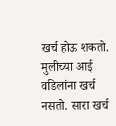खर्च होऊ शकतो. मुलीच्या आई वडिलांना खर्च नसतो. सारा खर्च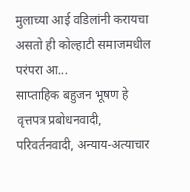मुलाच्या आई वडिलांनी करायचा असतो ही कोल्हाटी समाजमधील परंपरा आ...
साप्ताहिक बहुजन भूषण हे वृत्तपत्र प्रबोधनवादी, परिवर्तनवादी, अन्याय-अत्याचार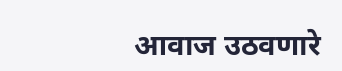आवाज उठवणारे